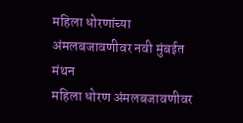महिला धोरणांच्या अंमलबजावणीवर नवी मुंबईत मंथन
महिला धोरण अंमलबजावणीवर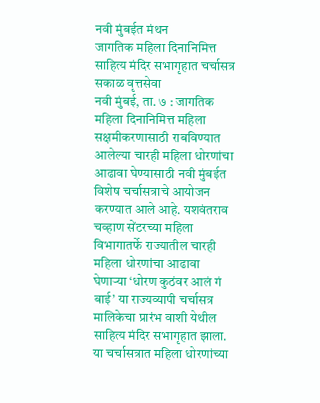नवी मुंबईत मंथन
जागतिक महिला दिनानिमित्त साहित्य मंदिर सभागृहात चर्चासत्र
सकाळ वृत्तसेवा
नवी मुंबई, ता. ७ : जागतिक महिला दिनानिमित्त महिला सक्षमीकरणासाठी राबविण्यात आलेल्या चारही महिला धोरणांचा आढावा घेण्यासाठी नवी मुंबईत विशेष चर्चासत्राचे आयोजन करण्यात आले आहे. यशवंतराव चव्हाण सेंटरच्या महिला विभागातर्फे राज्यातील चारही महिला धोरणांचा आढावा घेणाऱ्या ‘धोरण कुठंवर आलं गं बाई’ या राज्यव्यापी चर्चासत्र मालिकेचा प्रारंभ वाशी येथील साहित्य मंदिर सभागृहात झाला. या चर्चासत्रात महिला धोरणांच्या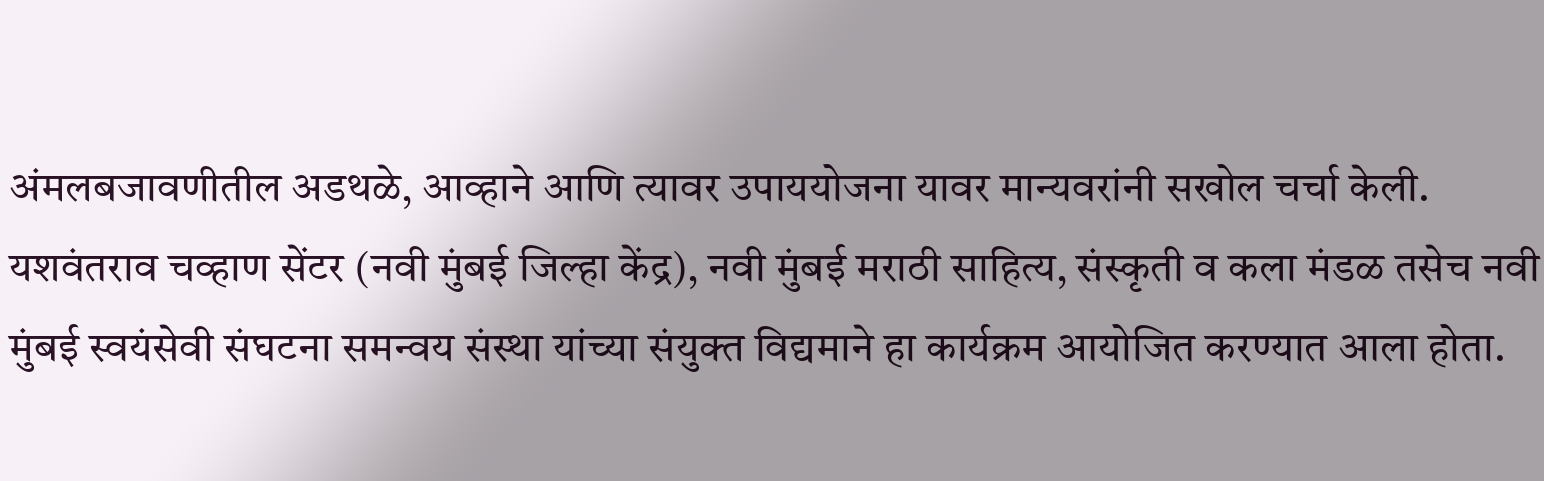अंमलबजावणीतील अडथळे, आव्हाने आणि त्यावर उपाययोजना यावर मान्यवरांनी सखोल चर्चा केली.
यशवंतराव चव्हाण सेंटर (नवी मुंबई जिल्हा केंद्र), नवी मुंबई मराठी साहित्य, संस्कृती व कला मंडळ तसेच नवी मुंबई स्वयंसेवी संघटना समन्वय संस्था यांच्या संयुक्त विद्यमाने हा कार्यक्रम आयोजित करण्यात आला होता.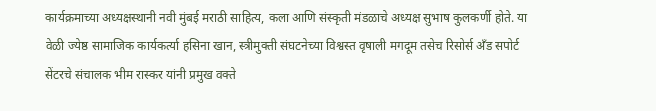कार्यक्रमाच्या अध्यक्षस्थानी नवी मुंबई मराठी साहित्य, कला आणि संस्कृती मंडळाचे अध्यक्ष सुभाष कुलकर्णी होते. या वेळी ज्येष्ठ सामाजिक कार्यकर्त्या हसिना खान, स्त्रीमुक्ती संघटनेच्या विश्वस्त वृषाली मगदूम तसेच रिसोर्स अँड सपोर्ट सेंटरचे संचालक भीम रास्कर यांनी प्रमुख वक्ते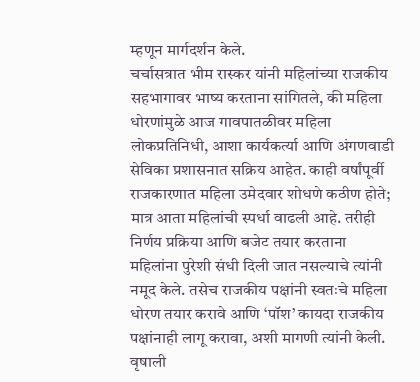म्हणून मार्गदर्शन केले.
चर्चासत्रात भीम रास्कर यांनी महिलांच्या राजकीय सहभागावर भाष्य करताना सांगितले, की महिला धोरणांमुळे आज गावपातळीवर महिला लोकप्रतिनिधी, आशा कार्यकर्त्या आणि अंगणवाडी सेविका प्रशासनात सक्रिय आहेत. काही वर्षांपूर्वी राजकारणात महिला उमेदवार शोधणे कठीण होते; मात्र आता महिलांची स्पर्धा वाढली आहे. तरीही निर्णय प्रक्रिया आणि बजेट तयार करताना महिलांना पुरेशी संधी दिली जात नसल्याचे त्यांनी नमूद केले. तसेच राजकीय पक्षांनी स्वतःचे महिला धोरण तयार करावे आणि ‘पॉश’ कायदा राजकीय पक्षांनाही लागू करावा, अशी मागणी त्यांनी केली.
वृषाली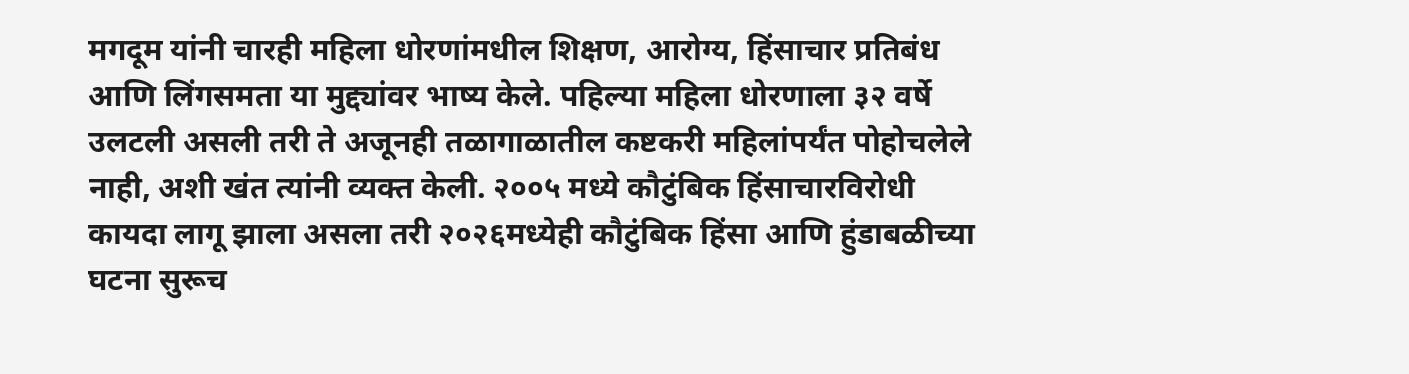मगदूम यांनी चारही महिला धोरणांमधील शिक्षण, आरोग्य, हिंसाचार प्रतिबंध आणि लिंगसमता या मुद्द्यांवर भाष्य केले. पहिल्या महिला धोरणाला ३२ वर्षे उलटली असली तरी ते अजूनही तळागाळातील कष्टकरी महिलांपर्यंत पोहोचलेले नाही, अशी खंत त्यांनी व्यक्त केली. २००५ मध्ये कौटुंबिक हिंसाचारविरोधी कायदा लागू झाला असला तरी २०२६मध्येही कौटुंबिक हिंसा आणि हुंडाबळीच्या घटना सुरूच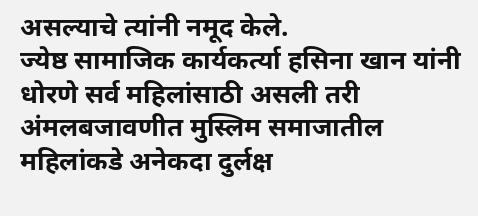असल्याचे त्यांनी नमूद केले.
ज्येष्ठ सामाजिक कार्यकर्त्या हसिना खान यांनी धोरणे सर्व महिलांसाठी असली तरी अंमलबजावणीत मुस्लिम समाजातील महिलांकडे अनेकदा दुर्लक्ष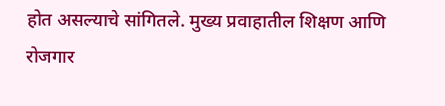होत असल्याचे सांगितले. मुख्य प्रवाहातील शिक्षण आणि रोजगार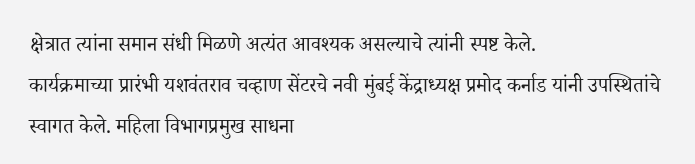क्षेत्रात त्यांना समान संधी मिळणे अत्यंत आवश्यक असल्याचे त्यांनी स्पष्ट केले.
कार्यक्रमाच्या प्रारंभी यशवंतराव चव्हाण सेंटरचे नवी मुंबई केंद्राध्यक्ष प्रमोद कर्नाड यांनी उपस्थितांचे स्वागत केले. महिला विभागप्रमुख साधना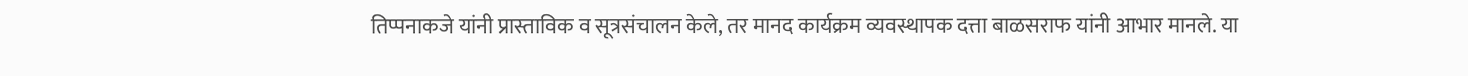तिप्पनाकजे यांनी प्रास्ताविक व सूत्रसंचालन केले, तर मानद कार्यक्रम व्यवस्थापक दत्ता बाळसराफ यांनी आभार मानले. या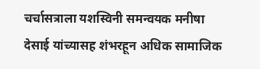चर्चासत्राला यशस्विनी समन्वयक मनीषा देसाई यांच्यासह शंभरहून अधिक सामाजिक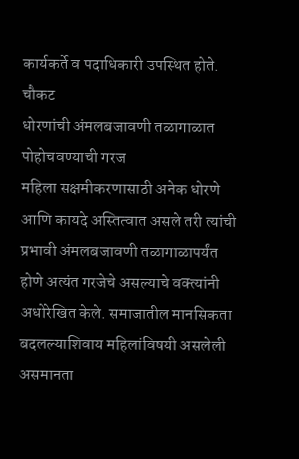कार्यकर्ते व पदाधिकारी उपस्थित होते.
चौकट
धोरणांची अंमलबजावणी तळागाळात पोहोचवण्याची गरज
महिला सक्षमीकरणासाठी अनेक धोरणे आणि कायदे अस्तित्वात असले तरी त्यांची प्रभावी अंमलबजावणी तळागाळापर्यंत होणे अत्यंत गरजेचे असल्याचे वक्त्यांनी अधोरेखित केले. समाजातील मानसिकता बदलल्याशिवाय महिलांविषयी असलेली असमानता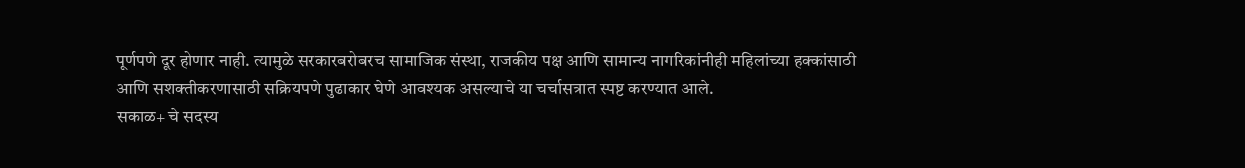पूर्णपणे दूर होणार नाही. त्यामुळे सरकारबरोबरच सामाजिक संस्था, राजकीय पक्ष आणि सामान्य नागरिकांनीही महिलांच्या हक्कांसाठी आणि सशक्तीकरणासाठी सक्रियपणे पुढाकार घेणे आवश्यक असल्याचे या चर्चासत्रात स्पष्ट करण्यात आले.
सकाळ+ चे सदस्य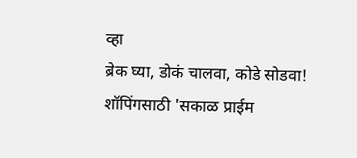व्हा
ब्रेक घ्या, डोकं चालवा, कोडे सोडवा!
शॉपिंगसाठी 'सकाळ प्राईम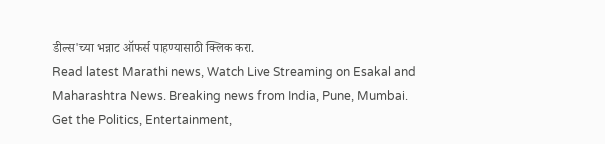डील्स'च्या भन्नाट ऑफर्स पाहण्यासाठी क्लिक करा.
Read latest Marathi news, Watch Live Streaming on Esakal and Maharashtra News. Breaking news from India, Pune, Mumbai. Get the Politics, Entertainment,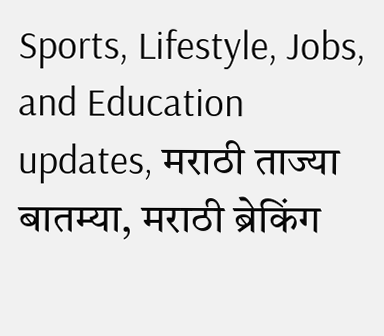Sports, Lifestyle, Jobs, and Education updates, मराठी ताज्या बातम्या, मराठी ब्रेकिंग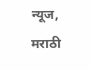न्यूज, मराठी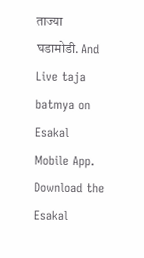ताज्या घडामोडी. And Live taja batmya on Esakal Mobile App. Download the Esakal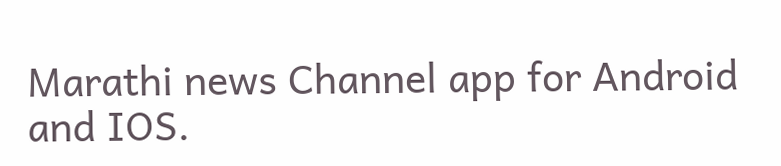Marathi news Channel app for Android and IOS.